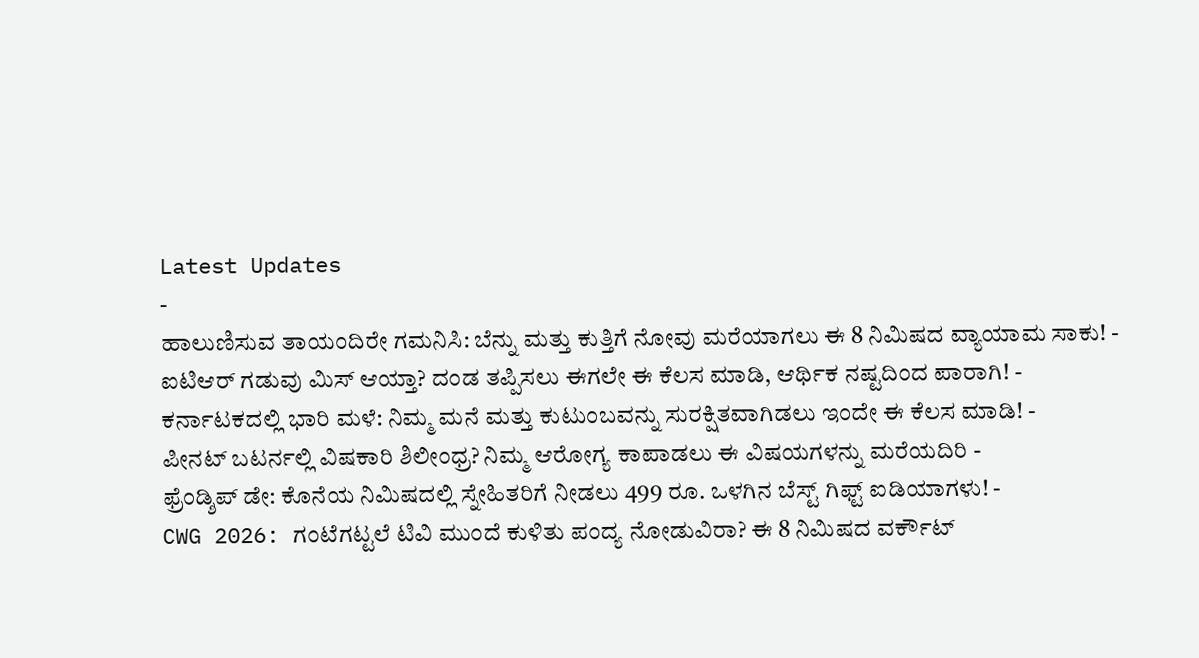Latest Updates
-
ಹಾಲುಣಿಸುವ ತಾಯಂದಿರೇ ಗಮನಿಸಿ: ಬೆನ್ನು ಮತ್ತು ಕುತ್ತಿಗೆ ನೋವು ಮರೆಯಾಗಲು ಈ 8 ನಿಮಿಷದ ವ್ಯಾಯಾಮ ಸಾಕು! -
ಐಟಿಆರ್ ಗಡುವು ಮಿಸ್ ಆಯ್ತಾ? ದಂಡ ತಪ್ಪಿಸಲು ಈಗಲೇ ಈ ಕೆಲಸ ಮಾಡಿ, ಆರ್ಥಿಕ ನಷ್ಟದಿಂದ ಪಾರಾಗಿ! -
ಕರ್ನಾಟಕದಲ್ಲಿ ಭಾರಿ ಮಳೆ: ನಿಮ್ಮ ಮನೆ ಮತ್ತು ಕುಟುಂಬವನ್ನು ಸುರಕ್ಷಿತವಾಗಿಡಲು ಇಂದೇ ಈ ಕೆಲಸ ಮಾಡಿ! -
ಪೀನಟ್ ಬಟರ್ನಲ್ಲಿ ವಿಷಕಾರಿ ಶಿಲೀಂಧ್ರ? ನಿಮ್ಮ ಆರೋಗ್ಯ ಕಾಪಾಡಲು ಈ ವಿಷಯಗಳನ್ನು ಮರೆಯದಿರಿ -
ಫ್ರೆಂಡ್ಶಿಪ್ ಡೇ: ಕೊನೆಯ ನಿಮಿಷದಲ್ಲಿ ಸ್ನೇಹಿತರಿಗೆ ನೀಡಲು 499 ರೂ. ಒಳಗಿನ ಬೆಸ್ಟ್ ಗಿಫ್ಟ್ ಐಡಿಯಾಗಳು! -
CWG 2026: ಗಂಟೆಗಟ್ಟಲೆ ಟಿವಿ ಮುಂದೆ ಕುಳಿತು ಪಂದ್ಯ ನೋಡುವಿರಾ? ಈ 8 ನಿಮಿಷದ ವರ್ಕೌಟ್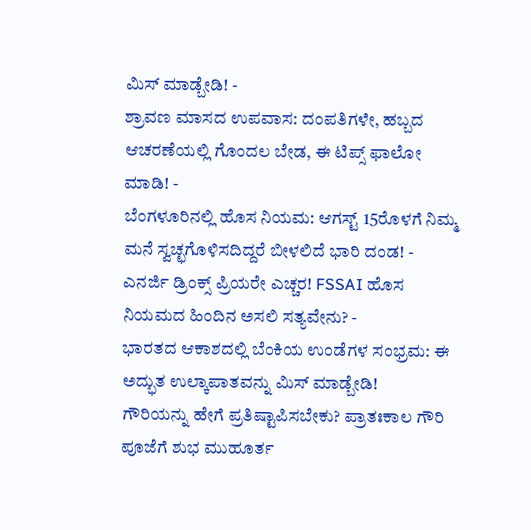ಮಿಸ್ ಮಾಡ್ಬೇಡಿ! -
ಶ್ರಾವಣ ಮಾಸದ ಉಪವಾಸ: ದಂಪತಿಗಳೇ, ಹಬ್ಬದ ಆಚರಣೆಯಲ್ಲಿ ಗೊಂದಲ ಬೇಡ, ಈ ಟಿಪ್ಸ್ ಫಾಲೋ ಮಾಡಿ! -
ಬೆಂಗಳೂರಿನಲ್ಲಿ ಹೊಸ ನಿಯಮ: ಆಗಸ್ಟ್ 15ರೊಳಗೆ ನಿಮ್ಮ ಮನೆ ಸ್ವಚ್ಛಗೊಳಿಸದಿದ್ದರೆ ಬೀಳಲಿದೆ ಭಾರಿ ದಂಡ! -
ಎನರ್ಜಿ ಡ್ರಿಂಕ್ಸ್ ಪ್ರಿಯರೇ ಎಚ್ಚರ! FSSAI ಹೊಸ ನಿಯಮದ ಹಿಂದಿನ ಅಸಲಿ ಸತ್ಯವೇನು? -
ಭಾರತದ ಆಕಾಶದಲ್ಲಿ ಬೆಂಕಿಯ ಉಂಡೆಗಳ ಸಂಭ್ರಮ: ಈ ಅದ್ಭುತ ಉಲ್ಕಾಪಾತವನ್ನು ಮಿಸ್ ಮಾಡ್ಬೇಡಿ!
ಗೌರಿಯನ್ನು ಹೇಗೆ ಪ್ರತಿಷ್ಟಾಪಿಸಬೇಕು? ಪ್ರಾತಃಕಾಲ ಗೌರಿ ಪೂಜೆಗೆ ಶುಭ ಮುಹೂರ್ತ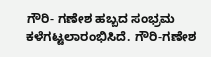ಗೌರಿ- ಗಣೇಶ ಹಬ್ಬದ ಸಂಭ್ರಮ ಕಳೆಗಟ್ಟಲಾರಂಭಿಸಿದೆ. ಗೌರಿ-ಗಣೇಶ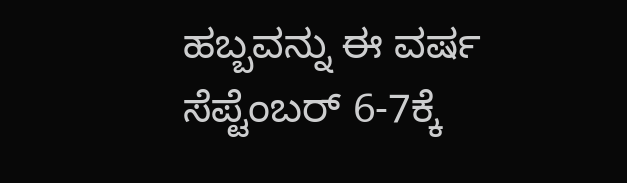ಹಬ್ಬವನ್ನು ಈ ವರ್ಷ ಸೆಪ್ಟೆಂಬರ್ 6-7ಕ್ಕೆ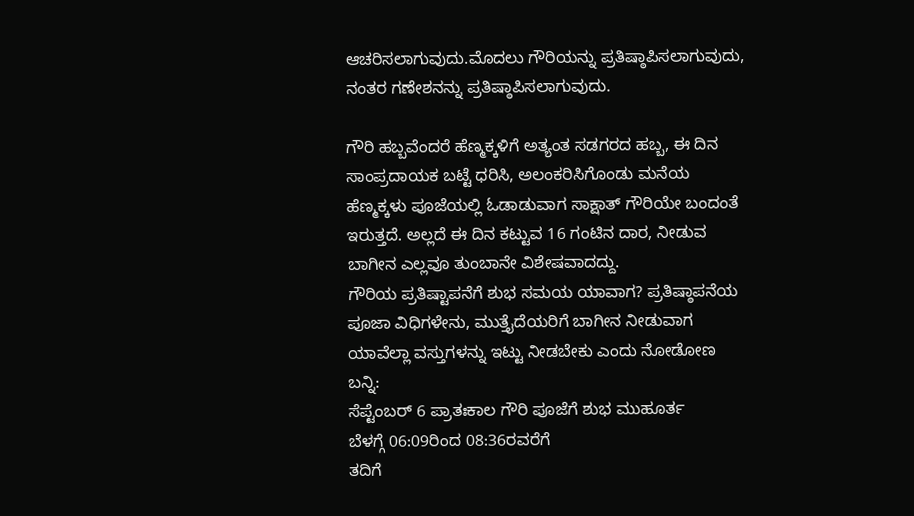ಆಚರಿಸಲಾಗುವುದು.ಮೊದಲು ಗೌರಿಯನ್ನು ಪ್ರತಿಷ್ಠಾಪಿಸಲಾಗುವುದು, ನಂತರ ಗಣೇಶನನ್ನು ಪ್ರತಿಷ್ಠಾಪಿಸಲಾಗುವುದು.

ಗೌರಿ ಹಬ್ಬವೆಂದರೆ ಹೆಣ್ಮಕ್ಕಳಿಗೆ ಅತ್ಯಂತ ಸಡಗರದ ಹಬ್ಬ, ಈ ದಿನ ಸಾಂಪ್ರದಾಯಕ ಬಟ್ಟೆ ಧರಿಸಿ, ಅಲಂಕರಿಸಿಗೊಂಡು ಮನೆಯ ಹೆಣ್ಮಕ್ಕಳು ಪೂಜೆಯಲ್ಲಿ ಓಡಾಡುವಾಗ ಸಾಕ್ಷಾತ್ ಗೌರಿಯೇ ಬಂದಂತೆ ಇರುತ್ತದೆ. ಅಲ್ಲದೆ ಈ ದಿನ ಕಟ್ಟುವ 16 ಗಂಟಿನ ದಾರ, ನೀಡುವ ಬಾಗೀನ ಎಲ್ಲವೂ ತುಂಬಾನೇ ವಿಶೇಷವಾದದ್ದು.
ಗೌರಿಯ ಪ್ರತಿಷ್ಟಾಪನೆಗೆ ಶುಭ ಸಮಯ ಯಾವಾಗ? ಪ್ರತಿಷ್ಠಾಪನೆಯ ಪೂಜಾ ವಿಧಿಗಳೇನು, ಮುತ್ತೈದೆಯರಿಗೆ ಬಾಗೀನ ನೀಡುವಾಗ ಯಾವೆಲ್ಲಾ ವಸ್ತುಗಳನ್ನು ಇಟ್ಟು ನೀಡಬೇಕು ಎಂದು ನೋಡೋಣ ಬನ್ನಿ:
ಸೆಪ್ಟೆಂಬರ್ 6 ಪ್ರಾತಃಕಾಲ ಗೌರಿ ಪೂಜೆಗೆ ಶುಭ ಮುಹೂರ್ತ
ಬೆಳಗ್ಗೆ 06:09ರಿಂದ 08:36ರವರೆಗೆ
ತದಿಗೆ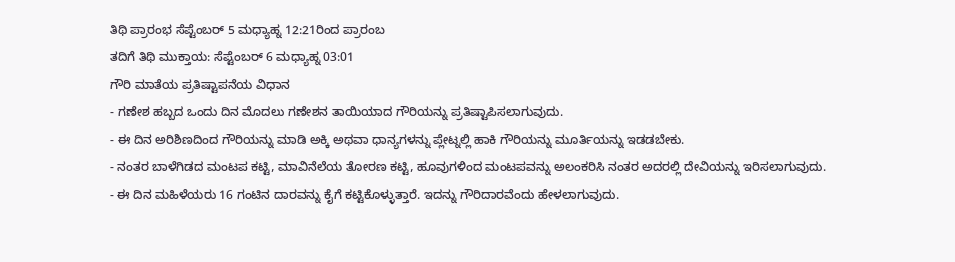ತಿಥಿ ಪ್ರಾರಂಭ ಸೆಪ್ಟೆಂಬರ್ 5 ಮಧ್ಯಾಹ್ನ 12:21ರಿಂದ ಪ್ರಾರಂಬ
ತದಿಗೆ ತಿಥಿ ಮುಕ್ತಾಯ: ಸೆಪ್ಟೆಂಬರ್ 6 ಮಧ್ಯಾಹ್ನ 03:01
ಗೌರಿ ಮಾತೆಯ ಪ್ರತಿಷ್ಟಾಪನೆಯ ವಿಧಾನ
- ಗಣೇಶ ಹಬ್ಬದ ಒಂದು ದಿನ ಮೊದಲು ಗಣೇಶನ ತಾಯಿಯಾದ ಗೌರಿಯನ್ನು ಪ್ರತಿಷ್ಟಾಪಿಸಲಾಗುವುದು.
- ಈ ದಿನ ಅರಿಶಿಣದಿಂದ ಗೌರಿಯನ್ನು ಮಾಡಿ ಅಕ್ಕಿ ಅಥವಾ ಧಾನ್ಯಗಳನ್ನು ಪ್ಲೇಟ್ನಲ್ಲಿ ಹಾಕಿ ಗೌರಿಯನ್ನು ಮೂರ್ತಿಯನ್ನು ಇಡಡಬೇಕು.
- ನಂತರ ಬಾಳೆಗಿಡದ ಮಂಟಪ ಕಟ್ಟಿ, ಮಾವಿನೆಲೆಯ ತೋರಣ ಕಟ್ಟಿ, ಹೂವುಗಳಿಂದ ಮಂಟಪವನ್ನು ಅಲಂಕರಿಸಿ ನಂತರ ಅದರಲ್ಲಿ ದೇವಿಯನ್ನು ಇರಿಸಲಾಗುವುದು.
- ಈ ದಿನ ಮಹಿಳೆಯರು 16 ಗಂಟಿನ ದಾರವನ್ನು ಕೈಗೆ ಕಟ್ಟಿಕೊಳ್ಳುತ್ತಾರೆ. ಇದನ್ನು ಗೌರಿದಾರವೆಂದು ಹೇಳಲಾಗುವುದು.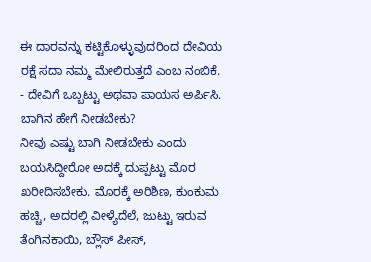ಈ ದಾರವನ್ನು ಕಟ್ಟಿಕೊಳ್ಳುವುದರಿಂದ ದೇವಿಯ ರಕ್ಷೆ ಸದಾ ನಮ್ಮ ಮೇಲಿರುತ್ತದೆ ಎಂಬ ನಂಬಿಕೆ.
- ದೇವಿಗೆ ಒಬ್ಬಟ್ಟು ಅಥವಾ ಪಾಯಸ ಅರ್ಪಿಸಿ.
ಬಾಗಿನ ಹೇಗೆ ನೀಡಬೇಕು?
ನೀವು ಎಷ್ಟು ಬಾಗಿ ನೀಡಬೇಕು ಎಂದು ಬಯಸಿದ್ದೀರೋ ಅದಕ್ಕೆ ದುಪ್ಪಟ್ಟು ಮೊರ ಖರೀದಿಸಬೇಕು. ಮೊರಕ್ಕೆ ಅರಿಶಿಣ, ಕುಂಕುಮ ಹಚ್ಚಿ, ಅದರಲ್ಲಿ ವೀಳ್ಯೆದೆಲೆ, ಜುಟ್ಟು ಇರುವ ತೆಂಗಿನಕಾಯಿ, ಬ್ಲೌಸ್ ಪೀಸ್,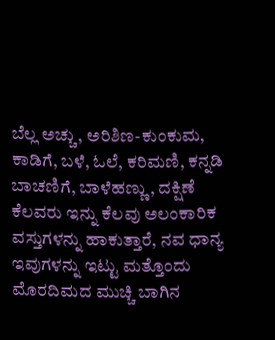ಬೆಲ್ಲ ಅಚ್ಚು, ಅರಿಶಿಣ-ಕುಂಕುಮ, ಕಾಡಿಗೆ, ಬಳೆ, ಓಲೆ, ಕರಿಮಣಿ, ಕನ್ನಡಿ ಬಾಚಣಿಗೆ, ಬಾಳೆಹಣ್ಣು, ದಕ್ಷಿಣೆ ಕೆಲವರು ಇನ್ನು ಕೆಲವು ಅಲಂಕಾರಿಕ ವಸ್ತುಗಳನ್ನು ಹಾಕುತ್ತಾರೆ, ನವ ಧಾನ್ಯ ಇವುಗಳನ್ನು ಇಟ್ಟು ಮತ್ತೊಂದು ಮೊರದಿಮದ ಮುಚ್ಚಿ ಬಾಗಿನ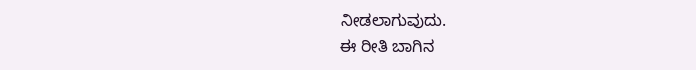ನೀಡಲಾಗುವುದು.
ಈ ರೀತಿ ಬಾಗಿನ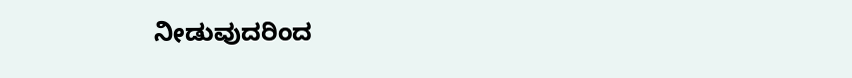ನೀಡುವುದರಿಂದ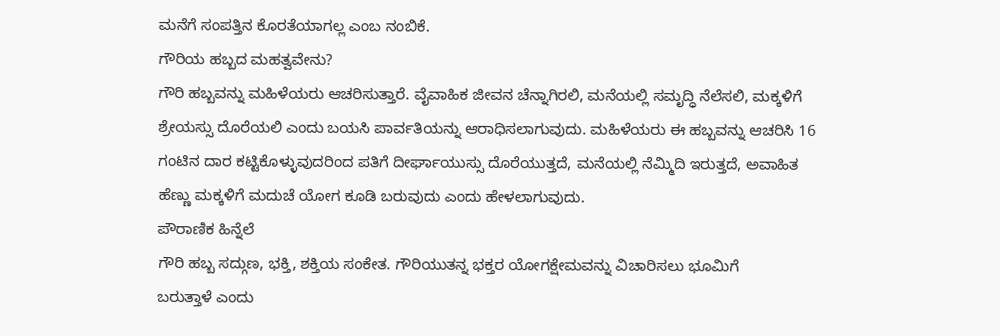ಮನೆಗೆ ಸಂಪತ್ತಿನ ಕೊರತೆಯಾಗಲ್ಲ ಎಂಬ ನಂಬಿಕೆ.
ಗೌರಿಯ ಹಬ್ಬದ ಮಹತ್ವವೇನು?
ಗೌರಿ ಹಬ್ಬವನ್ನು ಮಹಿಳೆಯರು ಆಚರಿಸುತ್ತಾರೆ. ವೈವಾಹಿಕ ಜೀವನ ಚೆನ್ನಾಗಿರಲಿ, ಮನೆಯಲ್ಲಿ ಸಮೃದ್ಧಿ ನೆಲೆಸಲಿ, ಮಕ್ಕಳಿಗೆ ಶ್ರೇಯಸ್ಸು ದೊರೆಯಲಿ ಎಂದು ಬಯಸಿ ಪಾರ್ವತಿಯನ್ನು ಆರಾಧಿಸಲಾಗುವುದು. ಮಹಿಳೆಯರು ಈ ಹಬ್ಬವನ್ನು ಆಚರಿಸಿ 16 ಗಂಟಿನ ದಾರ ಕಟ್ಟಿಕೊಳ್ಳುವುದರಿಂದ ಪತಿಗೆ ದೀರ್ಘಾಯುಸ್ಸು ದೊರೆಯುತ್ತದೆ, ಮನೆಯಲ್ಲಿ ನೆಮ್ಮಿದಿ ಇರುತ್ತದೆ, ಅವಾಹಿತ ಹೆಣ್ಣು ಮಕ್ಕಳಿಗೆ ಮದುಚೆ ಯೋಗ ಕೂಡಿ ಬರುವುದು ಎಂದು ಹೇಳಲಾಗುವುದು.
ಪೌರಾಣಿಕ ಹಿನ್ನೆಲೆ
ಗೌರಿ ಹಬ್ಬ ಸದ್ಗುಣ, ಭಕ್ತಿ, ಶಕ್ತಿಯ ಸಂಕೇತ. ಗೌರಿಯುತನ್ನ ಭಕ್ತರ ಯೋಗಕ್ಷೇಮವನ್ನು ವಿಚಾರಿಸಲು ಭೂಮಿಗೆ
ಬರುತ್ತಾಳೆ ಎಂದು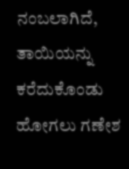ನಂಬಲಾಗಿದೆ, ತಾಯಿಯನ್ನು ಕರೆದುಕೊಂಡು ಹೋಗಲು ಗಣೇಶ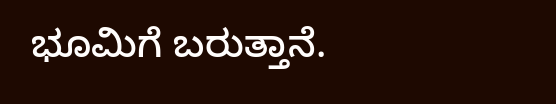ಭೂಮಿಗೆ ಬರುತ್ತಾನೆ.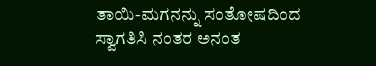ತಾಯಿ-ಮಗನನ್ನು ಸಂತೋಷದಿಂದ ಸ್ವಾಗತಿಸಿ ನಂತರ ಅನಂತ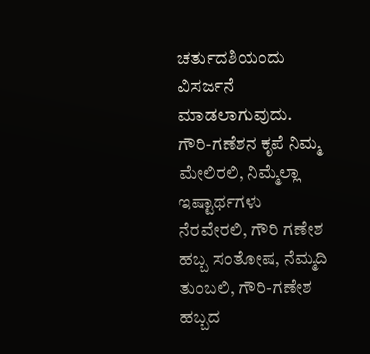ಚರ್ತುದಶಿಯಂದು ವಿಸರ್ಜನೆ ಮಾಡಲಾಗುವುದು.
ಗೌರಿ-ಗಣೆಶನ ಕೃಪೆ ನಿಮ್ಮ ಮೇಲಿರಲಿ, ನಿಮ್ಮೆಲ್ಲಾ ಇಷ್ಟಾರ್ಥಗಳು ನೆರವೇರಲಿ, ಗೌರಿ ಗಣೇಶ ಹಬ್ಬ ಸಂತೋಷ, ನೆಮ್ಮದಿ ತುಂಬಲಿ, ಗೌರಿ-ಗಣೇಶ ಹಬ್ಬದ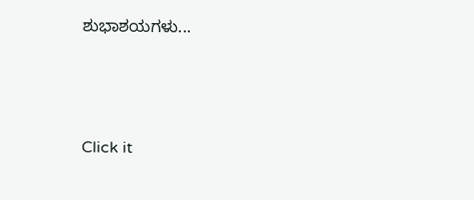ಶುಭಾಶಯಗಳು...



Click it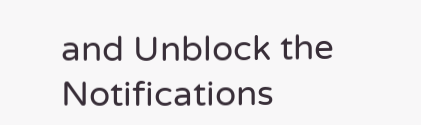and Unblock the Notifications